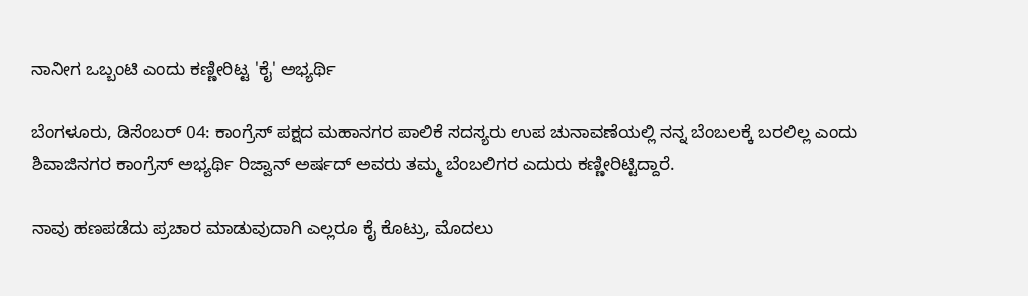ನಾನೀಗ ಒಬ್ಬಂಟಿ ಎಂದು ಕಣ್ಣೀರಿಟ್ಟ 'ಕೈ' ಅಭ್ಯರ್ಥಿ

ಬೆಂಗಳೂರು, ಡಿಸೆಂಬರ್ 04: ಕಾಂಗ್ರೆಸ್ ಪಕ್ಷದ ಮಹಾನಗರ ಪಾಲಿಕೆ ಸದಸ್ಯರು ಉಪ ಚುನಾವಣೆಯಲ್ಲಿ ನನ್ನ ಬೆಂಬಲಕ್ಕೆ ಬರಲಿಲ್ಲ ಎಂದು ಶಿವಾಜಿನಗರ ಕಾಂಗ್ರೆಸ್ ಅಭ್ಯರ್ಥಿ ರಿಜ್ವಾನ್ ಅರ್ಷದ್ ಅವರು ತಮ್ಮ ಬೆಂಬಲಿಗರ ಎದುರು ಕಣ್ಣೀರಿಟ್ಟಿದ್ದಾರೆ.

ನಾವು ಹಣಪಡೆದು ಪ್ರಚಾರ ಮಾಡುವುದಾಗಿ ಎಲ್ಲರೂ ಕೈ ಕೊಟ್ರು, ಮೊದಲು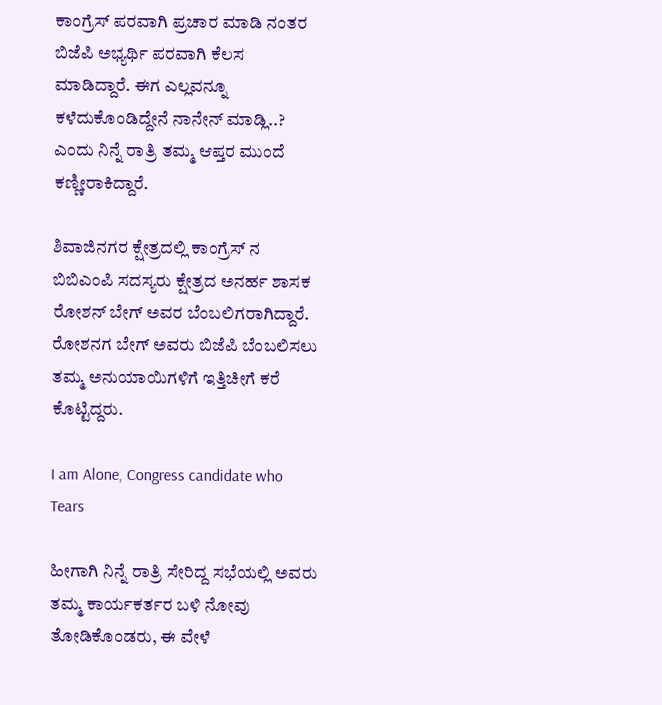ಕಾಂಗ್ರೆಸ್ ಪರವಾಗಿ ಪ್ರಚಾರ ಮಾಡಿ ನಂತರ ಬಿಜೆಪಿ ಅಭ್ಯರ್ಥಿ ಪರವಾಗಿ ಕೆಲಸ ಮಾಡಿದ್ದಾರೆ. ಈಗ ಎಲ್ಲವನ್ನೂ ಕಳೆದುಕೊಂಡಿದ್ದೇನೆ ನಾನೇನ್ ಮಾಡ್ಲಿ..? ಎಂದು ನಿನ್ನೆ ರಾತ್ರಿ ತಮ್ಮ ಆಪ್ತರ ಮುಂದೆ ಕಣ್ಣೀರಾಕಿದ್ದಾರೆ.

ಶಿವಾಜಿನಗರ ಕ್ಷೇತ್ರದಲ್ಲಿ ಕಾಂಗ್ರೆಸ್ ನ ಬಿಬಿಎಂಪಿ ಸದಸ್ಯರು ಕ್ಷೇತ್ರದ ಅನರ್ಹ ಶಾಸಕ ರೋಶನ್ ಬೇಗ್ ಅವರ ಬೆಂಬಲಿಗರಾಗಿದ್ದಾರೆ. ರೋಶನಗ ಬೇಗ್ ಅವರು ಬಿಜೆಪಿ ಬೆಂಬಲಿಸಲು ತಮ್ಮ ಅನುಯಾಯಿಗಳಿಗೆ ಇತ್ತಿಚೀಗೆ ಕರೆ ಕೊಟ್ಟಿದ್ದರು.

I am Alone, Congress candidate who Tears

ಹೀಗಾಗಿ ನಿನ್ನೆ ರಾತ್ರಿ ಸೇರಿದ್ದ ಸಭೆಯಲ್ಲಿ ಅವರು ತಮ್ಮ ಕಾರ್ಯಕರ್ತರ ಬಳಿ ನೋವು ತೋಡಿಕೊಂಡರು, ಈ ವೇಳೆ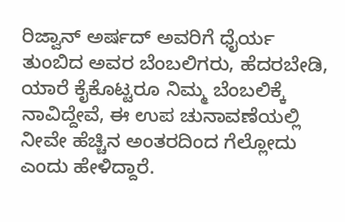ರಿಜ್ವಾನ್ ಅರ್ಷದ್ ಅವರಿಗೆ ಧೈರ್ಯ ತುಂಬಿದ ಅವರ ಬೆಂಬಲಿಗರು, ಹೆದರಬೇಡಿ, ಯಾರೆ ಕೈಕೊಟ್ಟರೂ ನಿಮ್ಮ ಬೆಂಬಲಿಕ್ಕೆ ನಾವಿದ್ದೇವೆ, ಈ ಉಪ ಚುನಾವಣೆಯಲ್ಲಿ ನೀವೇ ಹೆಚ್ಚಿನ ಅಂತರದಿಂದ ಗೆಲ್ಲೋದು ಎಂದು ಹೇಳಿದ್ದಾರೆ.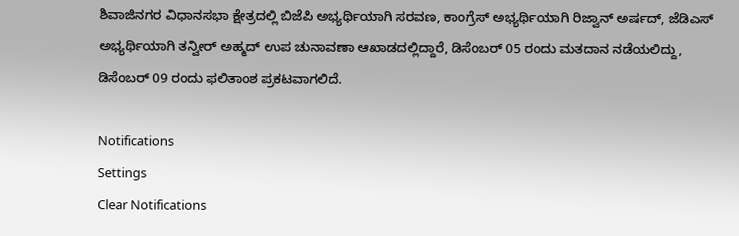ಶಿವಾಜಿನಗರ ವಿಧಾನಸಭಾ ಕ್ಷೇತ್ರದಲ್ಲಿ ಬಿಜೆಪಿ ಅಭ್ಯರ್ಥಿಯಾಗಿ ಸರವಣ, ಕಾಂಗ್ರೆಸ್ ಅಭ್ಯರ್ಥಿಯಾಗಿ ರಿಜ್ವಾನ್ ಅರ್ಷದ್, ಜೆಡಿಎಸ್ ಅಭ್ಯರ್ಥಿಯಾಗಿ ತನ್ವೀರ್ ಅಹ್ಮದ್ ಉಪ ಚುನಾವಣಾ ಆಖಾಡದಲ್ಲಿದ್ದಾರೆ, ಡಿಸೆಂಬರ್ 05 ರಂದು ಮತದಾನ ನಡೆಯಲಿದ್ದು, ಡಿಸೆಂಬರ್ 09 ರಂದು ಫಲಿತಾಂಶ ಪ್ರಕಟವಾಗಲಿದೆ.

Notifications
Settings
Clear Notifications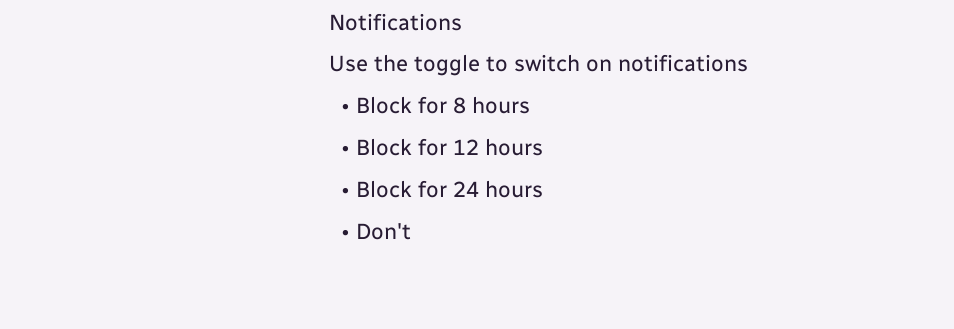Notifications
Use the toggle to switch on notifications
  • Block for 8 hours
  • Block for 12 hours
  • Block for 24 hours
  • Don't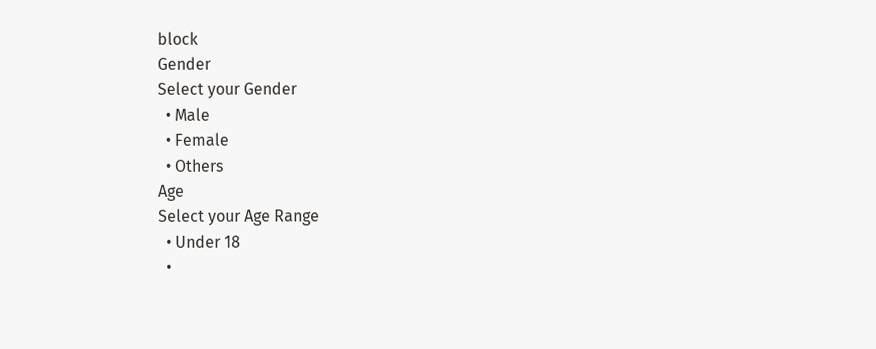block
Gender
Select your Gender
  • Male
  • Female
  • Others
Age
Select your Age Range
  • Under 18
  •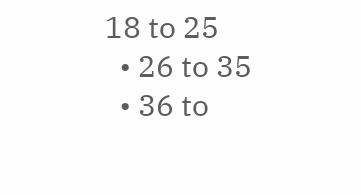18 to 25
  • 26 to 35
  • 36 to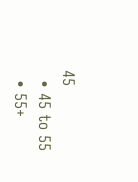45
  • 45 to 55
  • 55+